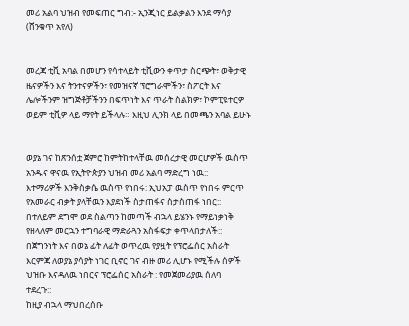መሪ አልባ ህዝብ የመፍጠር ግብ:- ኢንጂነር ይልቃልን እንደ ማሳያ (ሸንቁጥ አየለ)


መረጃ ቲቪ አባል በመሆን የሳተላይት ቲቪውን ቀጥታ ስርጭት፣ ወቅታዊ ዜናዎችን እና ትንተናዎችን፣ የመዝናኛ ፕሮግራሞችን፣ ስፖርት እና ሌሎችንም ዝግጅቶቻችንን በፍጥነት እና ጥራት ስልክዎ፣ ኮምፒዩተርዎ ወይም ቲቪዎ ላይ ማየት ይችላሉ። እዚህ ሊንክ ላይ በመጫን አባል ይሁኑ


ወያኔ ገና ከጽንሰቷ ጀምሮ ከምትከተላቸዉ መሰረታዊ መርሆዎች ዉስጥ
አንዱና ዋናዉ የኢትዮጵያን ህዝብ መሪ አልባ ማድረግ ነዉ::
እተማሪዎች እንቅስቃሴ ዉስጥ የነበሩ: ኢህአፓ ዉስጥ የነበሩ ምርጥ
የአመራር ብቃት ያላቸዉን እያደነች ስታጠፋና ስታስጠፋ ነበር::
በተለይም ደግሞ ወደ ስልጣን ከመጣች ብኋላ ይሄንኑ የማይነቃነቅ
የዘላለም መርኋን ተግባራዊ ማድራጓን አስፋፍታ ቀጥላበታለች::
በጀግንነት እና በወኔ ፊት ለፊት ወጥረዉ የያዟት የፕሮፌሰር አስራት
እርምጃ ለወያኔ ያሳያት ነገር ቢኖር ገና ብዙ መሪ ሊሆኑ የሚችሉ ሰዎች
ህዝቡ እናዳለዉ ነበርና ፕሮፌሰር አስራት : የመጀመሪያዉ ሰለባ
ተደረጉ::
ከዚያ ብኋላ ማህበረሰቡ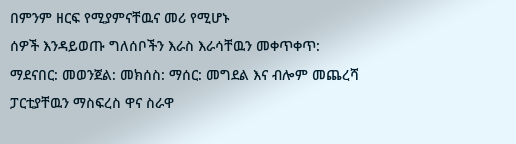በምንም ዘርፍ የሚያምናቸዉና መሪ የሚሆኑ
ሰዎች እንዳይወጡ ግለሰቦችን እራስ እራሳቸዉን መቀጥቀጥ:
ማደናበር: መወንጀል: መክሰስ: ማሰር: መግደል እና ብሎም መጨረሻ
ፓርቲያቸዉን ማስፍረስ ዋና ስራዋ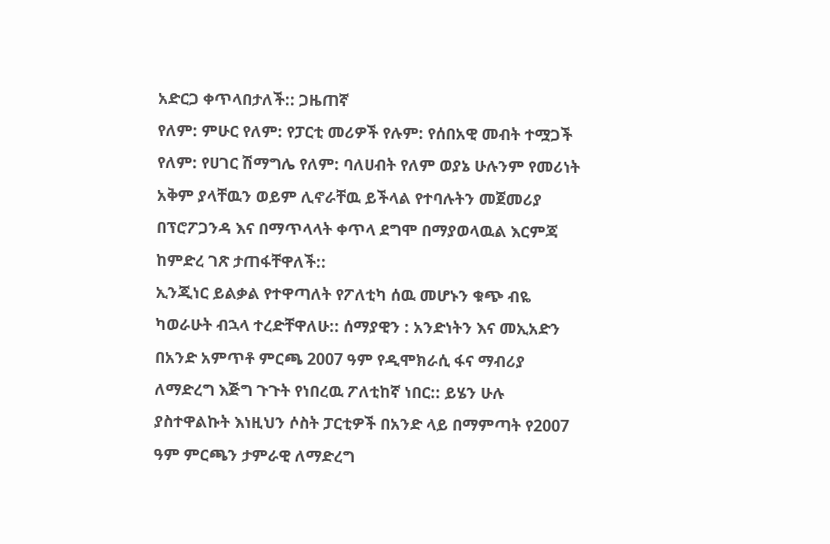አድርጋ ቀጥላበታለች:: ጋዜጠኛ
የለም: ምሁር የለም: የፓርቲ መሪዎች የሉም: የሰበአዊ መብት ተሟጋች
የለም: የሀገር ሽማግሌ የለም: ባለሀብት የለም ወያኔ ሁሉንም የመሪነት
አቅም ያላቸዉን ወይም ሊኖራቸዉ ይችላል የተባሉትን መጀመሪያ
በፕሮፖጋንዳ እና በማጥላላት ቀጥላ ደግሞ በማያወላዉል እርምጃ
ከምድረ ገጽ ታጠፋቸዋለች::
ኢንጂነር ይልቃል የተዋጣለት የፖለቲካ ሰዉ መሆኑን ቁጭ ብዬ
ካወራሁት ብኋላ ተረድቸዋለሁ:: ሰማያዊን : አንድነትን እና መኢአድን
በአንድ አምጥቶ ምርጫ 2007 ዓም የዲሞክራሲ ፋና ማብሪያ
ለማድረግ እጅግ ጉጉት የነበረዉ ፖለቲከኛ ነበር:: ይሄን ሁሉ
ያስተዋልኩት እነዚህን ሶስት ፓርቲዎች በአንድ ላይ በማምጣት የ2007
ዓም ምርጫን ታምራዊ ለማድረግ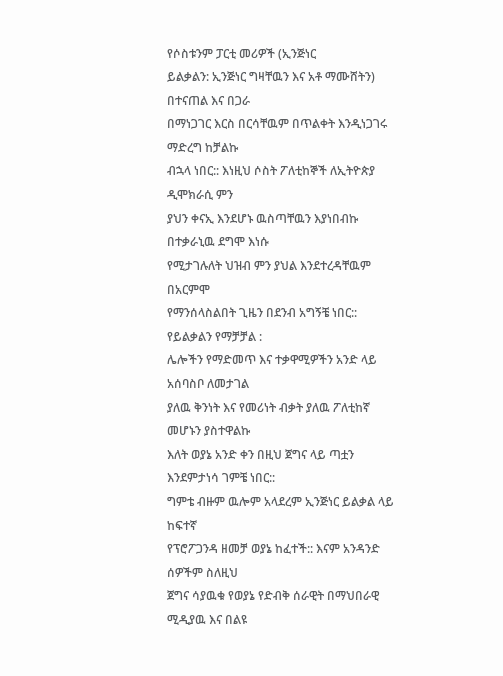የሶስቱንም ፓርቲ መሪዎች (ኢንጅነር
ይልቃልን: ኢንጅነር ግዛቸዉን እና አቶ ማሙሸትን) በተናጠል እና በጋራ
በማነጋገር እርስ በርሳቸዉም በጥልቀት እንዲነጋገሩ ማድረግ ከቻልኩ
ብኋላ ነበር:: እነዚህ ሶስት ፖለቲከኞች ለኢትዮጵያ ዲሞክራሲ ምን
ያህን ቀናኢ እንደሆኑ ዉስጣቸዉን እያነበብኩ በተቃራኒዉ ደግሞ እነሱ
የሚታገሉለት ህዝብ ምን ያህል እንደተረዳቸዉም በአርምሞ
የማንሰላስልበት ጊዜን በደንብ አግኝቼ ነበር:: የይልቃልን የማቻቻል :
ሌሎችን የማድመጥ እና ተቃዋሚዎችን አንድ ላይ አሰባስቦ ለመታገል
ያለዉ ቅንነት እና የመሪነት ብቃት ያለዉ ፖለቲከኛ መሆኑን ያስተዋልኩ
እለት ወያኔ አንድ ቀን በዚህ ጀግና ላይ ጣቷን እንደምታነሳ ገምቼ ነበር::
ግምቴ ብዙም ዉሎም አላደረም ኢንጅነር ይልቃል ላይ ከፍተኛ
የፕሮፖጋንዳ ዘመቻ ወያኔ ከፈተች:: እናም አንዳንድ ሰዎችም ስለዚህ
ጀግና ሳያዉቁ የወያኔ የድብቅ ሰራዊት በማህበራዊ ሚዲያዉ እና በልዩ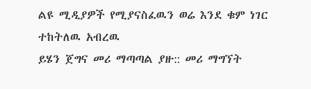ልዩ ሚዲያዎች የሚያናስፈዉን ወሬ እንደ ቁም ነገር ተከትለዉ አብረዉ
ይሄን ጀግና መሪ ማጣጣል ያዙ:: መሪ ማግኘት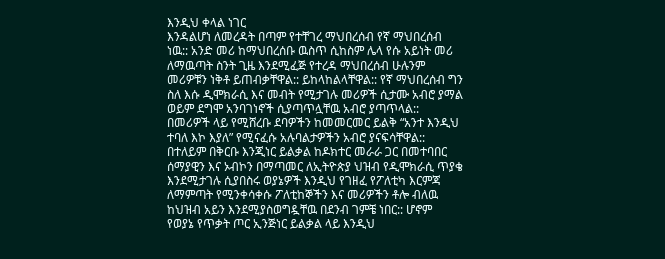እንዲህ ቀላል ነገር
እንዳልሆነ ለመረዳት በጣም የተቸገረ ማህበረሰብ የኛ ማህበረሰብ
ነዉ:: አንድ መሪ ከማህበረሰቡ ዉስጥ ሲከስም ሌላ የሱ አይነት መሪ
ለማዉጣት ስንት ጊዜ እንደሚፈጅ የተረዳ ማህበረሰብ ሁሉንም
መሪዎቹን ነቅቶ ይጠብቃቸዋል:: ይከላከልላቸዋል:: የኛ ማህበረሰብ ግን
ስለ እሱ ዲሞክራሲ እና መብት የሚታገሉ መሪዎች ሲታሙ አብሮ ያማል
ወይም ደግሞ አንባገነኖች ሲያጣጥሏቸዉ አብሮ ያጣጥላል::
በመሪዎች ላይ የሚሸረቡ ደባዎችን ከመመርመር ይልቅ “አንተ እንዲህ
ተባለ እኮ እያለ” የሚናፈሱ አሉባልታዎችን አብሮ ያናፍሳቸዋል::
በተለይም በቅርቡ እንጂነር ይልቃል ከዶክተር መራራ ጋር በመተባበር
ሰማያዊን እና ኦብኮን በማጣመር ለኢትዮጵያ ህዝብ የዲሞክራሲ ጥያቄ
እንደሚታገሉ ሲያበስሩ ወያኔዎች እንዲህ የገዘፈ የፖለቲካ እርምጃ
ለማምጣት የሚንቀሳቀሱ ፖለቲከኞችን እና መሪዎችን ቶሎ ብለዉ
ከህዝብ አይን እንደሚያስወግዷቸዉ በደንብ ገምቼ ነበር:: ሆኖም
የወያኔ የጥቃት ጦር ኢንጅነር ይልቃል ላይ እንዲህ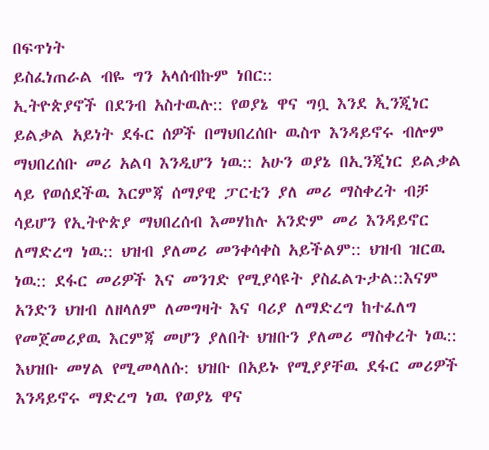በፍጥነት
ይስፈነጠራል ብዬ ግን አላሰብኩም ነበር::
ኢትዮጵያኖች በደንብ አስተዉሉ:: የወያኔ ዋና ግቧ እንደ ኢንጂነር
ይልቃል አይነት ደፋር ሰዎች በማህበረሰቡ ዉስጥ እንዳይኖሩ ብሎም
ማህበረሰቡ መሪ አልባ እንዲሆን ነዉ:: አሁን ወያኔ በኢንጂነር ይልቃል
ላይ የወሰደችዉ እርምጃ ሰማያዊ ፓርቲን ያለ መሪ ማስቀረት ብቻ
ሳይሆን የኢትዮጵያ ማህበረሰብ እመሃከሉ አንድም መሪ እንዳይኖር
ለማድረግ ነዉ:: ህዝብ ያለመሪ መንቀሳቀስ አይችልም:: ህዝብ ዝርዉ
ነዉ:: ደፋር መሪዎች እና መንገድ የሚያሳዩት ያስፈልጉታል::እናም
አንድን ህዝብ ለዘላለም ለመግዛት እና ባሪያ ለማድረግ ከተፈለግ
የመጀመሪያዉ እርምጃ መሆን ያለበት ህዝቡን ያለመሪ ማስቀረት ነዉ::
እህዝቡ መሃል የሚመላለሱ: ህዝቡ በአይኑ የሚያያቸዉ ደፋር መሪዎች
እንዳይኖሩ ማድረግ ነዉ የወያኔ ዋና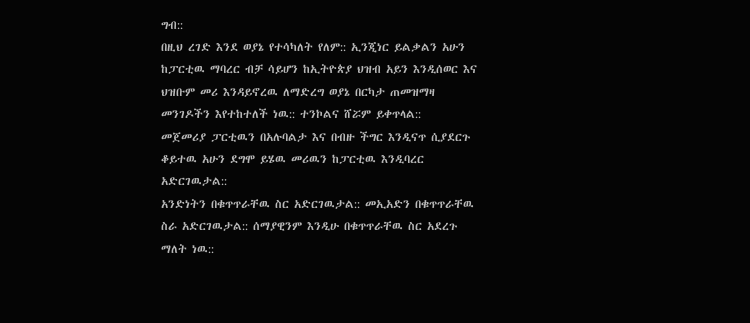ግብ::
በዚህ ረገድ እንደ ወያኔ የተሳካለት የለም:: ኢንጂነር ይልቃልን አሁን
ከፓርቲዉ ማባረር ብቻ ሳይሆን ከኢትዮጵያ ህዝብ አይን እንዲሰወር እና
ህዝቡም መሪ እንዳይኖረዉ ለማድረግ ወያኔ በርካታ ጠመዝማዛ
መንገዶችን እየተከተለች ነዉ:: ተንኮልና ሸሯም ይቀጥላል::
መጀመሪያ ፓርቲዉን በአሉባልታ እና በብዙ ችግር እንዲናጥ ሲያደርጉ
ቆይተዉ አሁን ደግሞ ይሄዉ መሪዉን ከፓርቲዉ እንዲባረር
አድርገዉታል::
አንድነትን በቁጥጥራቸዉ ስር አድርገዉታል:: መኢአድን በቁጥጥራቸዉ
ስራ አድርገዉታል:: ሰማያዊንም እንዲሁ በቁጥጥራቸዉ ስር አደረጉ
ማለት ነዉ::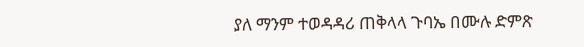ያለ ማንም ተወዳዳሪ ጠቅላላ ጉባኤ በሙሉ ድምጽ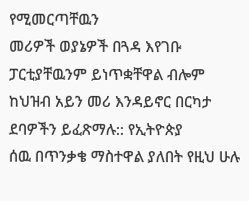የሚመርጣቸዉን
መሪዎች ወያኔዎች በጓዳ እየገቡ ፓርቲያቸዉንም ይነጥቋቸዋል ብሎም
ከህዝብ አይን መሪ እንዳይኖር በርካታ ደባዎችን ይፈጽማሉ:: የኢትዮጵያ
ሰዉ በጥንቃቄ ማስተዋል ያለበት የዚህ ሁሉ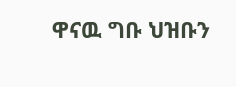ዋናዉ ግቡ ህዝቡን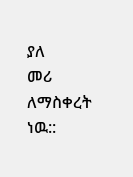ያለ
መሪ ለማስቀረት ነዉ::